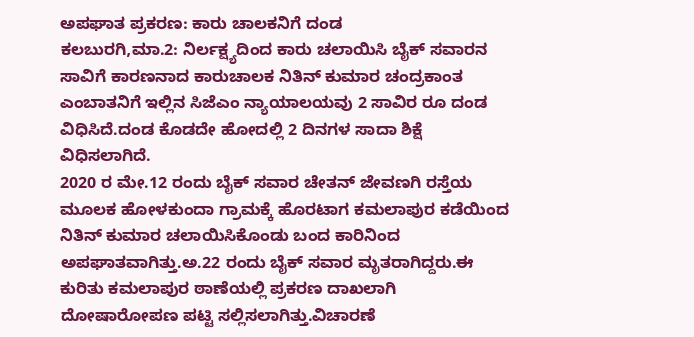ಅಪಘಾತ ಪ್ರಕರಣ: ಕಾರು ಚಾಲಕನಿಗೆ ದಂಡ
ಕಲಬುರಗಿ,ಮಾ.2: ನಿರ್ಲಕ್ಷ್ಯದಿಂದ ಕಾರು ಚಲಾಯಿಸಿ ಬೈಕ್ ಸವಾರನ ಸಾವಿಗೆ ಕಾರಣನಾದ ಕಾರುಚಾಲಕ ನಿತಿನ್ ಕುಮಾರ ಚಂದ್ರಕಾಂತ ಎಂಬಾತನಿಗೆ ಇಲ್ಲಿನ ಸಿಜೆಎಂ ನ್ಯಾಯಾಲಯವು 2 ಸಾವಿರ ರೂ ದಂಡ ವಿಧಿಸಿದೆ.ದಂಡ ಕೊಡದೇ ಹೋದಲ್ಲಿ 2 ದಿನಗಳ ಸಾದಾ ಶಿಕ್ಷೆ ವಿಧಿಸಲಾಗಿದೆ.
2020 ರ ಮೇ.12 ರಂದು ಬೈಕ್ ಸವಾರ ಚೇತನ್ ಜೇವಣಗಿ ರಸ್ತೆಯ ಮೂಲಕ ಹೋಳಕುಂದಾ ಗ್ರಾಮಕ್ಕೆ ಹೊರಟಾಗ ಕಮಲಾಪುರ ಕಡೆಯಿಂದ ನಿತಿನ್ ಕುಮಾರ ಚಲಾಯಿಸಿಕೊಂಡು ಬಂದ ಕಾರಿನಿಂದ ಅಪಘಾತವಾಗಿತ್ತು.ಅ.22 ರಂದು ಬೈಕ್ ಸವಾರ ಮೃತರಾಗಿದ್ದರು.ಈ ಕುರಿತು ಕಮಲಾಪುರ ಠಾಣೆಯಲ್ಲಿ ಪ್ರಕರಣ ದಾಖಲಾಗಿ ದೋಷಾರೋಪಣ ಪಟ್ಟಿ ಸಲ್ಲಿಸಲಾಗಿತ್ತು.ವಿಚಾರಣೆ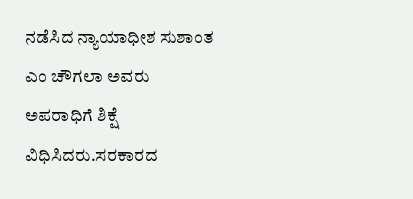ನಡೆಸಿದ ನ್ಯಾಯಾಧೀಶ ಸುಶಾಂತ ಎಂ ಚೌಗಲಾ ಅವರು ಅಪರಾಧಿಗೆ ಶಿಕ್ಷೆ ವಿಧಿಸಿದರು.ಸರಕಾರದ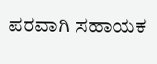ಪರವಾಗಿ ಸಹಾಯಕ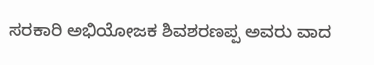ಸರಕಾರಿ ಅಭಿಯೋಜಕ ಶಿವಶರಣಪ್ಪ ಅವರು ವಾದ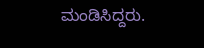ಮಂಡಿಸಿದ್ದರು.